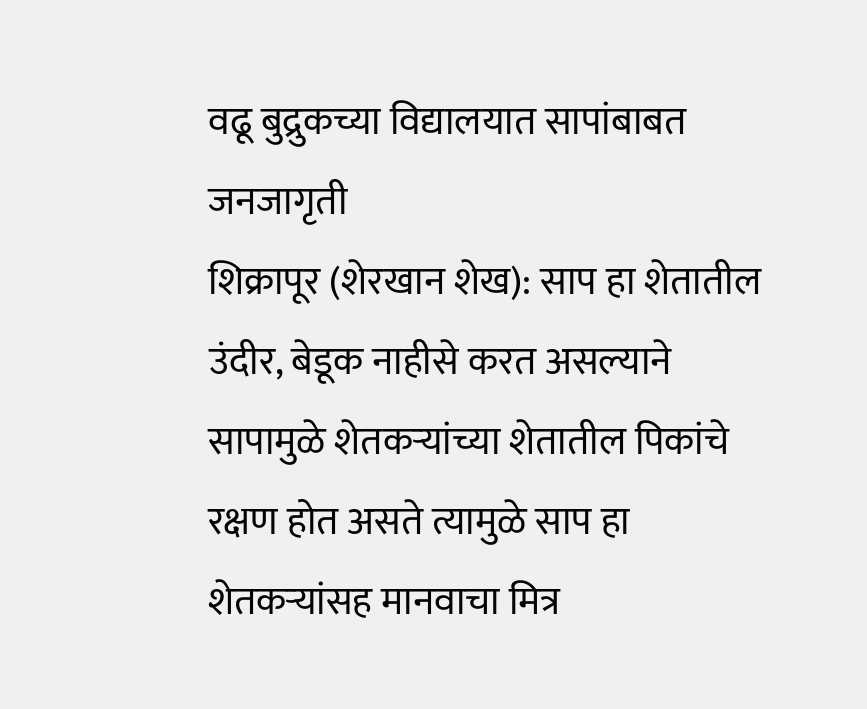वढू बुद्रुकच्या विद्यालयात सापांबाबत जनजागृती
शिक्रापूर (शेरखान शेख): साप हा शेतातील उंदीर, बेडूक नाहीसे करत असल्याने सापामुळे शेतकऱ्यांच्या शेतातील पिकांचे रक्षण होत असते त्यामुळे साप हा शेतकऱ्यांसह मानवाचा मित्र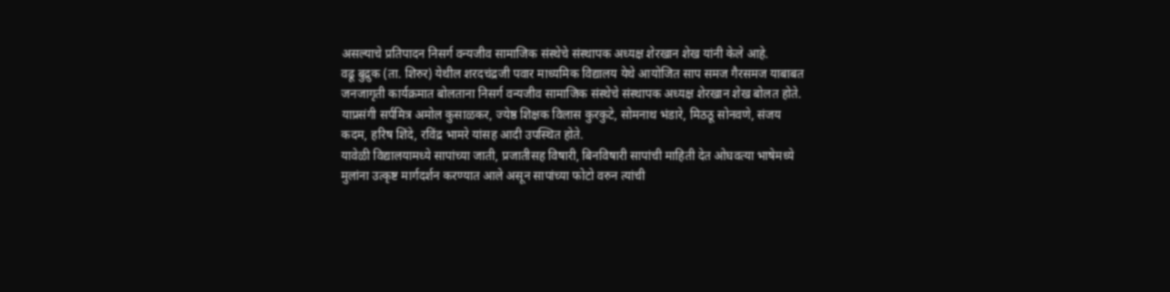असल्याचे प्रतिपादन निसर्ग वन्यजीव सामाजिक संस्थेचे संस्थापक अध्यक्ष शेरखान शेख यांनी केले आहे.
वढू बुद्रुक (ता. शिरुर) येथील शरदचंद्रजी पवार माध्यमिक विद्यालय येथे आयोजित साप समज गैरसमज याबाबत जनजागृती कार्यक्रमात बोलताना निसर्ग वन्यजीव सामाजिक संस्थेचे संस्थापक अध्यक्ष शेरखान शेख बोलत होते. याप्रसंगी सर्पमित्र अमोल कुसाळकर, ज्येष्ठ शिक्षक विलास कुरकुटे, सोमनाथ भंडारे, मिठठू सोनवणे, संजय कदम, हरिष शिंदे, रविंद्र भामरे यांसह आदी उपस्थित होते.
यावेळी विद्यालयामध्ये सापांच्या जाती, प्रजातीसह विषारी, बिनविषारी सापांची माहिती देत ओघवत्या भाषेमध्ये मुलांना उत्कृष्ट मार्गदर्शन करण्यात आले असून सापांच्या फोटो वरुन त्यांची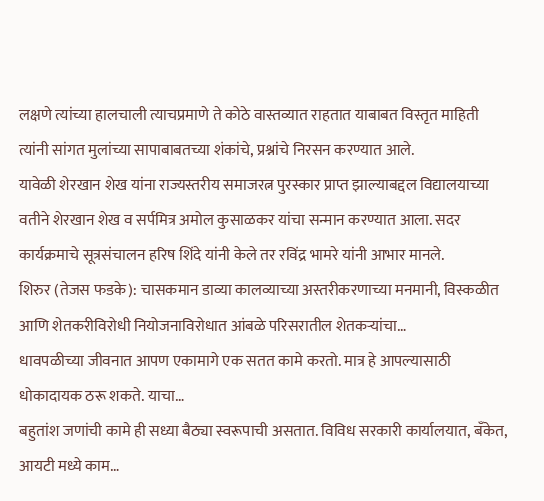लक्षणे त्यांच्या हालचाली त्याचप्रमाणे ते कोठे वास्तव्यात राहतात याबाबत विस्तृत माहिती त्यांनी सांगत मुलांच्या सापाबाबतच्या शंकांचे, प्रश्नांचे निरसन करण्यात आले.
यावेळी शेरखान शेख यांना राज्यस्तरीय समाजरत्न पुरस्कार प्राप्त झाल्याबद्दल विद्यालयाच्या वतीने शेरखान शेख व सर्पमित्र अमोल कुसाळकर यांचा सन्मान करण्यात आला. सदर कार्यक्रमाचे सूत्रसंचालन हरिष शिंदे यांनी केले तर रविंद्र भामरे यांनी आभार मानले.
शिरुर (तेजस फडके): चासकमान डाव्या कालव्याच्या अस्तरीकरणाच्या मनमानी, विस्कळीत आणि शेतकरीविरोधी नियोजनाविरोधात आंबळे परिसरातील शेतकऱ्यांचा…
धावपळीच्या जीवनात आपण एकामागे एक सतत कामे करतो. मात्र हे आपल्यासाठी धोकादायक ठरू शकते. याचा…
बहुतांश जणांची कामे ही सध्या बैठ्या स्वरूपाची असतात. विविध सरकारी कार्यालयात, बँकेत, आयटी मध्ये काम…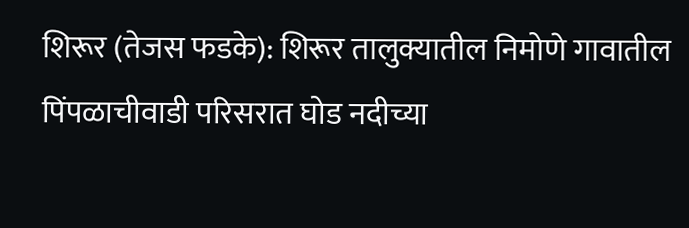शिरूर (तेजस फडके): शिरूर तालुक्यातील निमोणे गावातील पिंपळाचीवाडी परिसरात घोड नदीच्या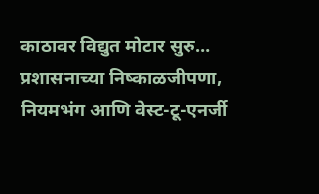काठावर विद्युत मोटार सुरु…
प्रशासनाच्या निष्काळजीपणा, नियमभंग आणि वेस्ट-टू-एनर्जी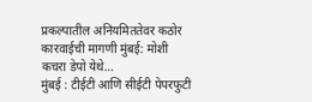प्रकल्पातील अनियमिततेवर कठोर कारवाईची मागणी मुंबई: मोशी कचरा डेपो येथे…
मुंबई : टीईटी आणि सीईटी पेपरफुटी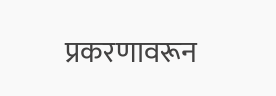प्रकरणावरून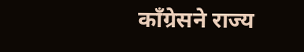काँग्रेसने राज्य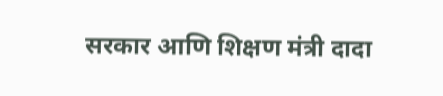सरकार आणि शिक्षण मंत्री दादा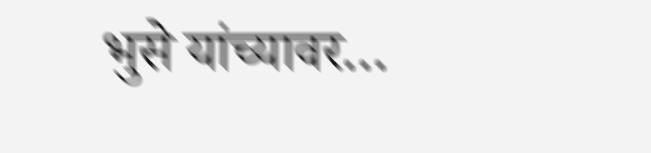भुसे यांच्यावर…